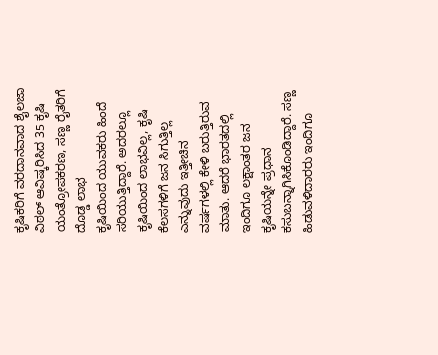ಕೃಷಿಕರಿಗೆ ವರದಾನವಾದ ಶೈಲಜಾ ವಿಠಲ್ ಆವಿಷ್ಕರಿಸಿದ 35 ಕೃಷಿ ಯಂತ್ರೋಪಕರಣ, ಸಣ್ಣ ರೈತರಿಗೆ ದೊಡ್ಡ ಲಾಭ
ಕೃಷಿಯಿಂದ ಯುವಕರು ಹಿಂದೆ ಸರಿಯುತ್ತಿದ್ದಾರೆ. ಅದರಲ್ಲೂ ಕೃಷಿಯಿಂದ ಲಾಭವಿಲ್ಲ, ಕೃಷಿ ಕೆಲಸಗಳಿಗೆ ಜನ ಸಿಗುತ್ತಿಲ್ಲ ಎನ್ನುವುದು ಇತ್ತೀಚಿನ ವರ್ಷಗಳಲ್ಲಿ ಕೇಳಿ ಬರುತ್ತಿರುವ ಮಾತು. ಆದರೆ ಭಾರತದಲ್ಲಿ ಇಂದಿಗೂ ಲಕ್ಷಾಂತರ ಜನ ಕೃಷಿಯನ್ನೇ ಪ್ರಧಾನ ಕಸುಬನ್ನಾಗಿಸಿಕೊಂಡಿದ್ದಾರೆ. ಸಣ್ಣ ಹಿಡುವಳಿದಾರರು ಇಂದಿಗೂ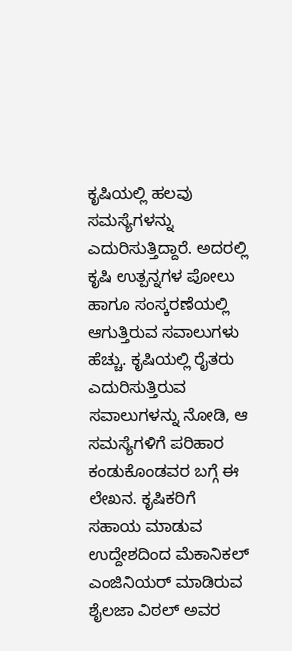ಕೃಷಿಯಲ್ಲಿ ಹಲವು ಸಮಸ್ಯೆಗಳನ್ನು ಎದುರಿಸುತ್ತಿದ್ದಾರೆ. ಅದರಲ್ಲಿ ಕೃಷಿ ಉತ್ಪನ್ನಗಳ ಪೋಲು ಹಾಗೂ ಸಂಸ್ಕರಣೆಯಲ್ಲಿ ಆಗುತ್ತಿರುವ ಸವಾಲುಗಳು ಹೆಚ್ಚು. ಕೃಷಿಯಲ್ಲಿ ರೈತರು ಎದುರಿಸುತ್ತಿರುವ ಸವಾಲುಗಳನ್ನು ನೋಡಿ, ಆ ಸಮಸ್ಯೆಗಳಿಗೆ ಪರಿಹಾರ ಕಂಡುಕೊಂಡವರ ಬಗ್ಗೆ ಈ ಲೇಖನ. ಕೃಷಿಕರಿಗೆ ಸಹಾಯ ಮಾಡುವ ಉದ್ದೇಶದಿಂದ ಮೆಕಾನಿಕಲ್ ಎಂಜಿನಿಯರ್ ಮಾಡಿರುವ ಶೈಲಜಾ ವಿಠಲ್ ಅವರ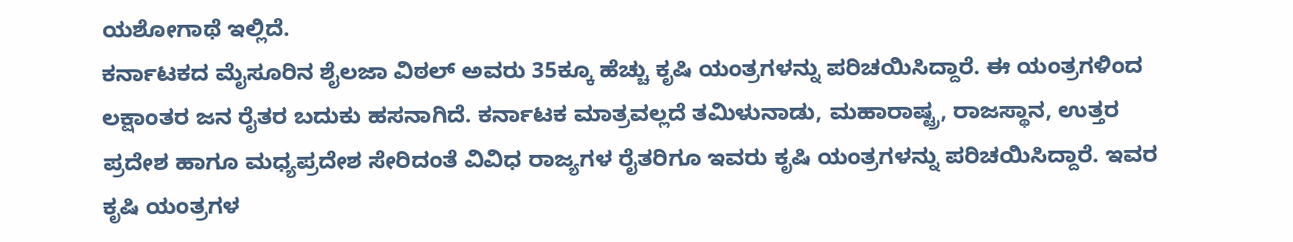ಯಶೋಗಾಥೆ ಇಲ್ಲಿದೆ.
ಕರ್ನಾಟಕದ ಮೈಸೂರಿನ ಶೈಲಜಾ ವಿಠಲ್ ಅವರು 35ಕ್ಕೂ ಹೆಚ್ಚು ಕೃಷಿ ಯಂತ್ರಗಳನ್ನು ಪರಿಚಯಿಸಿದ್ದಾರೆ. ಈ ಯಂತ್ರಗಳಿಂದ ಲಕ್ಷಾಂತರ ಜನ ರೈತರ ಬದುಕು ಹಸನಾಗಿದೆ. ಕರ್ನಾಟಕ ಮಾತ್ರವಲ್ಲದೆ ತಮಿಳುನಾಡು, ಮಹಾರಾಷ್ಟ್ರ, ರಾಜಸ್ಥಾನ, ಉತ್ತರ ಪ್ರದೇಶ ಹಾಗೂ ಮಧ್ಯಪ್ರದೇಶ ಸೇರಿದಂತೆ ವಿವಿಧ ರಾಜ್ಯಗಳ ರೈತರಿಗೂ ಇವರು ಕೃಷಿ ಯಂತ್ರಗಳನ್ನು ಪರಿಚಯಿಸಿದ್ದಾರೆ. ಇವರ ಕೃಷಿ ಯಂತ್ರಗಳ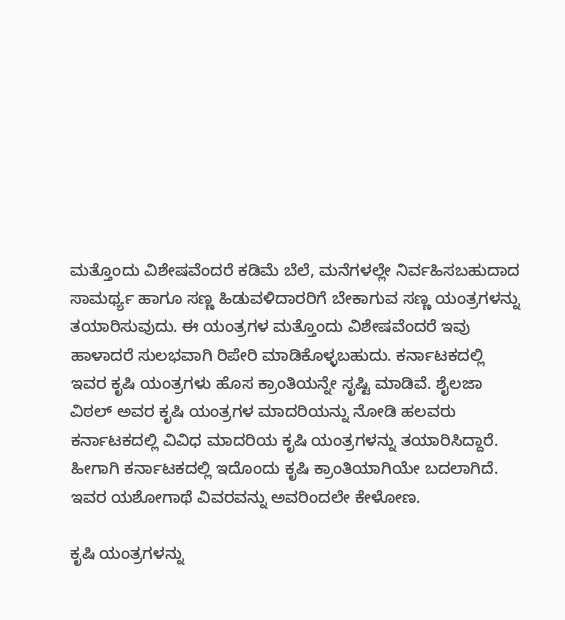ಮತ್ತೊಂದು ವಿಶೇಷವೆಂದರೆ ಕಡಿಮೆ ಬೆಲೆ, ಮನೆಗಳಲ್ಲೇ ನಿರ್ವಹಿಸಬಹುದಾದ ಸಾಮರ್ಥ್ಯ ಹಾಗೂ ಸಣ್ಣ ಹಿಡುವಳಿದಾರರಿಗೆ ಬೇಕಾಗುವ ಸಣ್ಣ ಯಂತ್ರಗಳನ್ನು ತಯಾರಿಸುವುದು. ಈ ಯಂತ್ರಗಳ ಮತ್ತೊಂದು ವಿಶೇಷವೆಂದರೆ ಇವು ಹಾಳಾದರೆ ಸುಲಭವಾಗಿ ರಿಪೇರಿ ಮಾಡಿಕೊಳ್ಳಬಹುದು. ಕರ್ನಾಟಕದಲ್ಲಿ ಇವರ ಕೃಷಿ ಯಂತ್ರಗಳು ಹೊಸ ಕ್ರಾಂತಿಯನ್ನೇ ಸೃಷ್ಟಿ ಮಾಡಿವೆ. ಶೈಲಜಾ ವಿಠಲ್ ಅವರ ಕೃಷಿ ಯಂತ್ರಗಳ ಮಾದರಿಯನ್ನು ನೋಡಿ ಹಲವರು ಕರ್ನಾಟಕದಲ್ಲಿ ವಿವಿಧ ಮಾದರಿಯ ಕೃಷಿ ಯಂತ್ರಗಳನ್ನು ತಯಾರಿಸಿದ್ದಾರೆ. ಹೀಗಾಗಿ ಕರ್ನಾಟಕದಲ್ಲಿ ಇದೊಂದು ಕೃಷಿ ಕ್ರಾಂತಿಯಾಗಿಯೇ ಬದಲಾಗಿದೆ. ಇವರ ಯಶೋಗಾಥೆ ವಿವರವನ್ನು ಅವರಿಂದಲೇ ಕೇಳೋಣ.

ಕೃಷಿ ಯಂತ್ರಗಳನ್ನು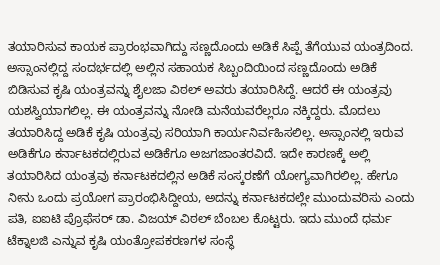ತಯಾರಿಸುವ ಕಾಯಕ ಪ್ರಾರಂಭವಾಗಿದ್ದು ಸಣ್ಣದೊಂದು ಅಡಿಕೆ ಸಿಪ್ಪೆ ತೆಗೆಯುವ ಯಂತ್ರದಿಂದ. ಅಸ್ಸಾಂನಲ್ಲಿದ್ದ ಸಂದರ್ಭದಲ್ಲಿ ಅಲ್ಲಿನ ಸಹಾಯಕ ಸಿಬ್ಬಂದಿಯಿಂದ ಸಣ್ಣದೊಂದು ಅಡಿಕೆ ಬಿಡಿಸುವ ಕೃಷಿ ಯಂತ್ರವನ್ನು ಶೈಲಜಾ ವಿಠಲ್ ಅವರು ತಯಾರಿಸಿದ್ದೆ. ಆದರೆ ಈ ಯಂತ್ರವು ಯಶಸ್ವಿಯಾಗಲಿಲ್ಲ. ಈ ಯಂತ್ರವನ್ನು ನೋಡಿ ಮನೆಯವರೆಲ್ಲರೂ ನಕ್ಕಿದ್ದರು. ಮೊದಲು ತಯಾರಿಸಿದ್ದ ಅಡಿಕೆ ಕೃಷಿ ಯಂತ್ರವು ಸರಿಯಾಗಿ ಕಾರ್ಯನಿರ್ವಹಿಸಲಿಲ್ಲ. ಅಸ್ಸಾಂನಲ್ಲಿ ಇರುವ ಅಡಿಕೆಗೂ ಕರ್ನಾಟಕದಲ್ಲಿರುವ ಅಡಿಕೆಗೂ ಅಜಗಜಾಂತರವಿದೆ. ಇದೇ ಕಾರಣಕ್ಕೆ ಅಲ್ಲಿ ತಯಾರಿಸಿದ ಯಂತ್ರವು ಕರ್ನಾಟಕದಲ್ಲಿನ ಅಡಿಕೆ ಸಂಸ್ಕರಣೆಗೆ ಯೋಗ್ಯವಾಗಿರಲಿಲ್ಲ. ಹೇಗೂ ನೀನು ಒಂದು ಪ್ರಯೋಗ ಪ್ರಾರಂಭಿಸಿದ್ದೀಯ, ಅದನ್ನು ಕರ್ನಾಟಕದಲ್ಲೇ ಮುಂದುವರಿಸು ಎಂದು ಪತಿ, ಐಐಟಿ ಪ್ರೊಫೆಸರ್ ಡಾ. ವಿಜಯ್ ವಿಠಲ್ ಬೆಂಬಲ ಕೊಟ್ಟರು. ಇದು ಮುಂದೆ ಧರ್ಮ ಟೆಕ್ನಾಲಜಿ ಎನ್ನುವ ಕೃಷಿ ಯಂತ್ರೋಪಕರಣಗಳ ಸಂಸ್ಥೆ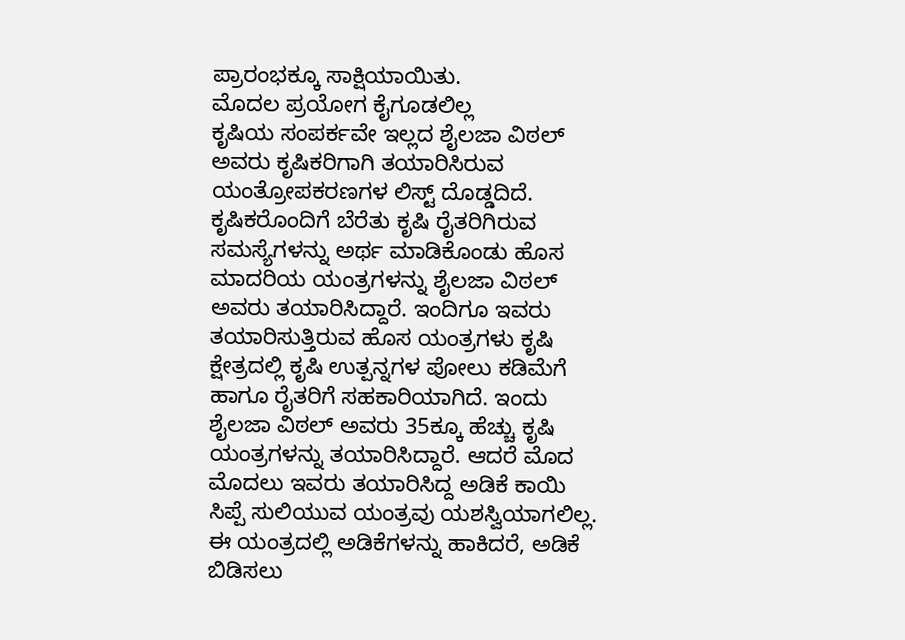ಪ್ರಾರಂಭಕ್ಕೂ ಸಾಕ್ಷಿಯಾಯಿತು.
ಮೊದಲ ಪ್ರಯೋಗ ಕೈಗೂಡಲಿಲ್ಲ
ಕೃಷಿಯ ಸಂಪರ್ಕವೇ ಇಲ್ಲದ ಶೈಲಜಾ ವಿಠಲ್ ಅವರು ಕೃಷಿಕರಿಗಾಗಿ ತಯಾರಿಸಿರುವ ಯಂತ್ರೋಪಕರಣಗಳ ಲಿಸ್ಟ್ ದೊಡ್ಡದಿದೆ. ಕೃಷಿಕರೊಂದಿಗೆ ಬೆರೆತು ಕೃಷಿ ರೈತರಿಗಿರುವ ಸಮಸ್ಯೆಗಳನ್ನು ಅರ್ಥ ಮಾಡಿಕೊಂಡು ಹೊಸ ಮಾದರಿಯ ಯಂತ್ರಗಳನ್ನು ಶೈಲಜಾ ವಿಠಲ್ ಅವರು ತಯಾರಿಸಿದ್ದಾರೆ. ಇಂದಿಗೂ ಇವರು ತಯಾರಿಸುತ್ತಿರುವ ಹೊಸ ಯಂತ್ರಗಳು ಕೃಷಿ ಕ್ಷೇತ್ರದಲ್ಲಿ ಕೃಷಿ ಉತ್ಪನ್ನಗಳ ಪೋಲು ಕಡಿಮೆಗೆ ಹಾಗೂ ರೈತರಿಗೆ ಸಹಕಾರಿಯಾಗಿದೆ. ಇಂದು ಶೈಲಜಾ ವಿಠಲ್ ಅವರು 35ಕ್ಕೂ ಹೆಚ್ಚು ಕೃಷಿ ಯಂತ್ರಗಳನ್ನು ತಯಾರಿಸಿದ್ದಾರೆ. ಆದರೆ ಮೊದ ಮೊದಲು ಇವರು ತಯಾರಿಸಿದ್ದ ಅಡಿಕೆ ಕಾಯಿ ಸಿಪ್ಪೆ ಸುಲಿಯುವ ಯಂತ್ರವು ಯಶಸ್ವಿಯಾಗಲಿಲ್ಲ. ಈ ಯಂತ್ರದಲ್ಲಿ ಅಡಿಕೆಗಳನ್ನು ಹಾಕಿದರೆ, ಅಡಿಕೆ ಬಿಡಿಸಲು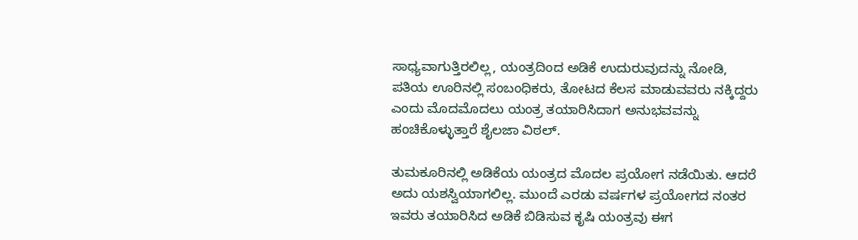ಸಾಧ್ಯವಾಗುತ್ತಿರಲಿಲ್ಲ, ಯಂತ್ರದಿಂದ ಅಡಿಕೆ ಉದುರುವುದನ್ನು ನೋಡಿ, ಪತಿಯ ಊರಿನಲ್ಲಿ ಸಂಬಂಧಿಕರು, ತೋಟದ ಕೆಲಸ ಮಾಡುವವರು ನಕ್ಕಿದ್ದರು ಎಂದು ಮೊದಮೊದಲು ಯಂತ್ರ ತಯಾರಿಸಿದಾಗ ಅನುಭವವನ್ನು ಹಂಚಿಕೊಳ್ಳುತ್ತಾರೆ ಶೈಲಜಾ ವಿಠಲ್.

ತುಮಕೂರಿನಲ್ಲಿ ಅಡಿಕೆಯ ಯಂತ್ರದ ಮೊದಲ ಪ್ರಯೋಗ ನಡೆಯಿತು. ಆದರೆ ಅದು ಯಶಸ್ವಿಯಾಗಲಿಲ್ಲ. ಮುಂದೆ ಎರಡು ವರ್ಷಗಳ ಪ್ರಯೋಗದ ನಂತರ ಇವರು ತಯಾರಿಸಿದ ಅಡಿಕೆ ಬಿಡಿಸುವ ಕೃಷಿ ಯಂತ್ರವು ಈಗ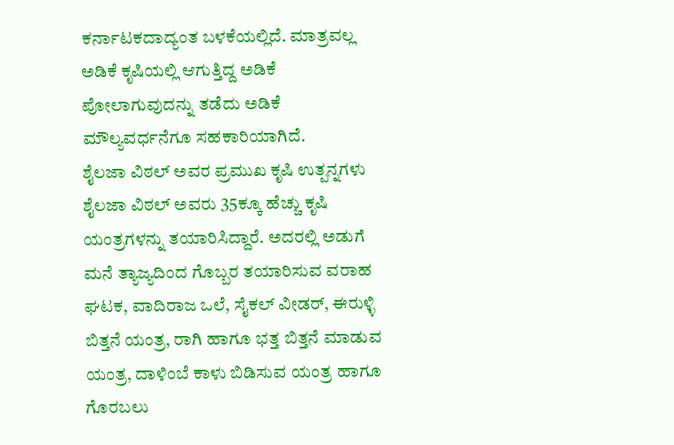ಕರ್ನಾಟಕದಾದ್ಯಂತ ಬಳಕೆಯಲ್ಲಿದೆ. ಮಾತ್ರವಲ್ಲ ಅಡಿಕೆ ಕೃಷಿಯಲ್ಲಿ ಆಗುತ್ತಿದ್ದ ಅಡಿಕೆ ಪೋಲಾಗುವುದನ್ನು ತಡೆದು ಅಡಿಕೆ ಮೌಲ್ಯವರ್ಧನೆಗೂ ಸಹಕಾರಿಯಾಗಿದೆ.
ಶೈಲಜಾ ವಿಠಲ್ ಅವರ ಪ್ರಮುಖ ಕೃಷಿ ಉತ್ಪನ್ನಗಳು
ಶೈಲಜಾ ವಿಠಲ್ ಅವರು 35ಕ್ಕೂ ಹೆಚ್ಚು ಕೃಷಿ ಯಂತ್ರಗಳನ್ನು ತಯಾರಿಸಿದ್ದಾರೆ. ಅದರಲ್ಲಿ ಅಡುಗೆ ಮನೆ ತ್ಯಾಜ್ಯದಿಂದ ಗೊಬ್ಬರ ತಯಾರಿಸುವ ವರಾಹ ಘಟಕ, ವಾದಿರಾಜ ಒಲೆ, ಸೈಕಲ್ ವೀಡರ್, ಈರುಳ್ಳಿ ಬಿತ್ತನೆ ಯಂತ್ರ, ರಾಗಿ ಹಾಗೂ ಭತ್ತ ಬಿತ್ತನೆ ಮಾಡುವ ಯಂತ್ರ, ದಾಳಿಂಬೆ ಕಾಳು ಬಿಡಿಸುವ ಯಂತ್ರ ಹಾಗೂ ಗೊರಬಲು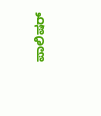ಪಾಲಿಷರ್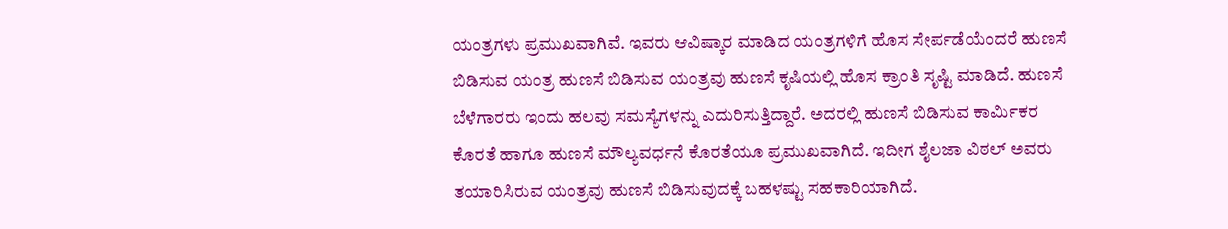ಯಂತ್ರಗಳು ಪ್ರಮುಖವಾಗಿವೆ. ಇವರು ಆವಿಷ್ಕಾರ ಮಾಡಿದ ಯಂತ್ರಗಳಿಗೆ ಹೊಸ ಸೇರ್ಪಡೆಯೆಂದರೆ ಹುಣಸೆ ಬಿಡಿಸುವ ಯಂತ್ರ ಹುಣಸೆ ಬಿಡಿಸುವ ಯಂತ್ರವು ಹುಣಸೆ ಕೃಷಿಯಲ್ಲಿ ಹೊಸ ಕ್ರಾಂತಿ ಸೃಷ್ಟಿ ಮಾಡಿದೆ. ಹುಣಸೆ ಬೆಳೆಗಾರರು ಇಂದು ಹಲವು ಸಮಸ್ಯೆಗಳನ್ನು ಎದುರಿಸುತ್ತಿದ್ದಾರೆ. ಅದರಲ್ಲಿ ಹುಣಸೆ ಬಿಡಿಸುವ ಕಾರ್ಮಿಕರ ಕೊರತೆ ಹಾಗೂ ಹುಣಸೆ ಮೌಲ್ಯವರ್ಧನೆ ಕೊರತೆಯೂ ಪ್ರಮುಖವಾಗಿದೆ. ಇದೀಗ ಶೈಲಜಾ ವಿಠಲ್ ಅವರು ತಯಾರಿಸಿರುವ ಯಂತ್ರವು ಹುಣಸೆ ಬಿಡಿಸುವುದಕ್ಕೆ ಬಹಳಷ್ಟು ಸಹಕಾರಿಯಾಗಿದೆ.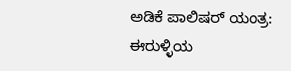ಅಡಿಕೆ ಪಾಲಿಷರ್ ಯಂತ್ರ: ಈರುಳ್ಳಿಯ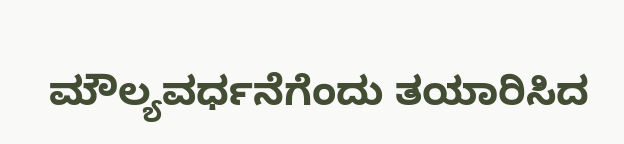ಮೌಲ್ಯವರ್ಧನೆಗೆಂದು ತಯಾರಿಸಿದ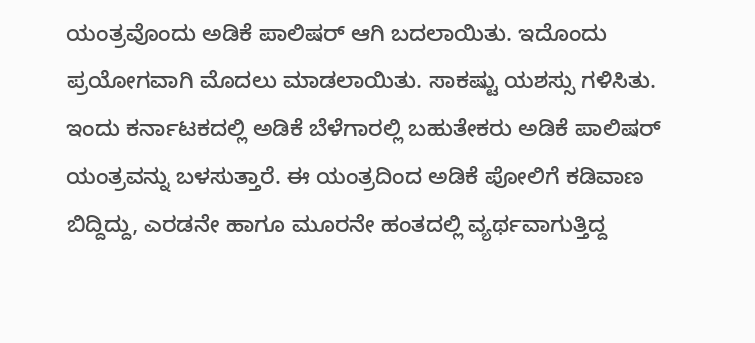ಯಂತ್ರವೊಂದು ಅಡಿಕೆ ಪಾಲಿಷರ್ ಆಗಿ ಬದಲಾಯಿತು. ಇದೊಂದು ಪ್ರಯೋಗವಾಗಿ ಮೊದಲು ಮಾಡಲಾಯಿತು. ಸಾಕಷ್ಟು ಯಶಸ್ಸು ಗಳಿಸಿತು. ಇಂದು ಕರ್ನಾಟಕದಲ್ಲಿ ಅಡಿಕೆ ಬೆಳೆಗಾರಲ್ಲಿ ಬಹುತೇಕರು ಅಡಿಕೆ ಪಾಲಿಷರ್ ಯಂತ್ರವನ್ನು ಬಳಸುತ್ತಾರೆ. ಈ ಯಂತ್ರದಿಂದ ಅಡಿಕೆ ಪೋಲಿಗೆ ಕಡಿವಾಣ ಬಿದ್ದಿದ್ದು, ಎರಡನೇ ಹಾಗೂ ಮೂರನೇ ಹಂತದಲ್ಲಿ ವ್ಯರ್ಥವಾಗುತ್ತಿದ್ದ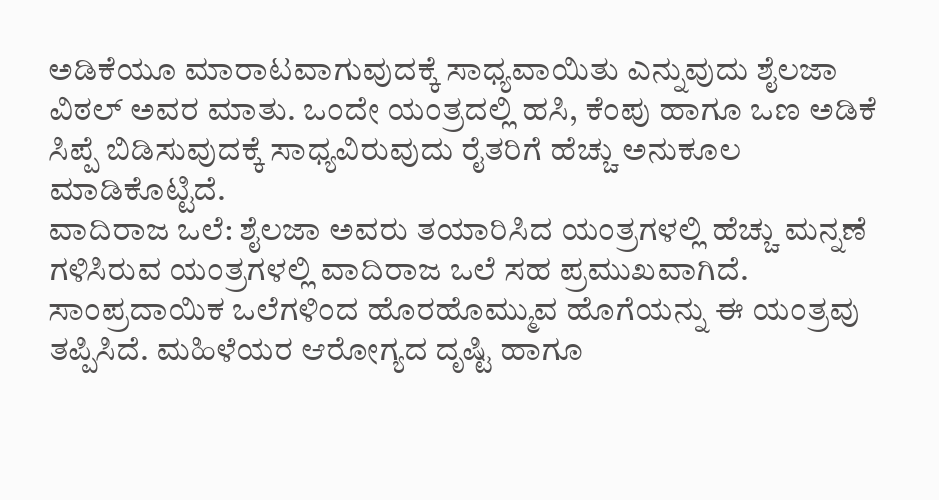ಅಡಿಕೆಯೂ ಮಾರಾಟವಾಗುವುದಕ್ಕೆ ಸಾಧ್ಯವಾಯಿತು ಎನ್ನುವುದು ಶೈಲಜಾ ವಿಠಲ್ ಅವರ ಮಾತು. ಒಂದೇ ಯಂತ್ರದಲ್ಲಿ ಹಸಿ, ಕೆಂಪು ಹಾಗೂ ಒಣ ಅಡಿಕೆ ಸಿಪ್ಪೆ ಬಿಡಿಸುವುದಕ್ಕೆ ಸಾಧ್ಯವಿರುವುದು ರೈತರಿಗೆ ಹೆಚ್ಚು ಅನುಕೂಲ ಮಾಡಿಕೊಟ್ಟಿದೆ.
ವಾದಿರಾಜ ಒಲೆ: ಶೈಲಜಾ ಅವರು ತಯಾರಿಸಿದ ಯಂತ್ರಗಳಲ್ಲಿ ಹೆಚ್ಚು ಮನ್ನಣೆ ಗಳಿಸಿರುವ ಯಂತ್ರಗಳಲ್ಲಿ ವಾದಿರಾಜ ಒಲೆ ಸಹ ಪ್ರಮುಖವಾಗಿದೆ. ಸಾಂಪ್ರದಾಯಿಕ ಒಲೆಗಳಿಂದ ಹೊರಹೊಮ್ಮುವ ಹೊಗೆಯನ್ನು ಈ ಯಂತ್ರವು ತಪ್ಪಿಸಿದೆ. ಮಹಿಳೆಯರ ಆರೋಗ್ಯದ ದೃಷ್ಟಿ ಹಾಗೂ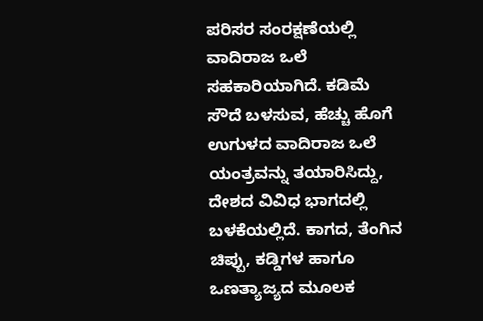ಪರಿಸರ ಸಂರಕ್ಷಣೆಯಲ್ಲಿ ವಾದಿರಾಜ ಒಲೆ ಸಹಕಾರಿಯಾಗಿದೆ. ಕಡಿಮೆ ಸೌದೆ ಬಳಸುವ, ಹೆಚ್ಚು ಹೊಗೆ ಉಗುಳದ ವಾದಿರಾಜ ಒಲೆ ಯಂತ್ರವನ್ನು ತಯಾರಿಸಿದ್ದು, ದೇಶದ ವಿವಿಧ ಭಾಗದಲ್ಲಿ ಬಳಕೆಯಲ್ಲಿದೆ. ಕಾಗದ, ತೆಂಗಿನ ಚಿಪ್ಪು, ಕಡ್ಡಿಗಳ ಹಾಗೂ ಒಣತ್ಯಾಜ್ಯದ ಮೂಲಕ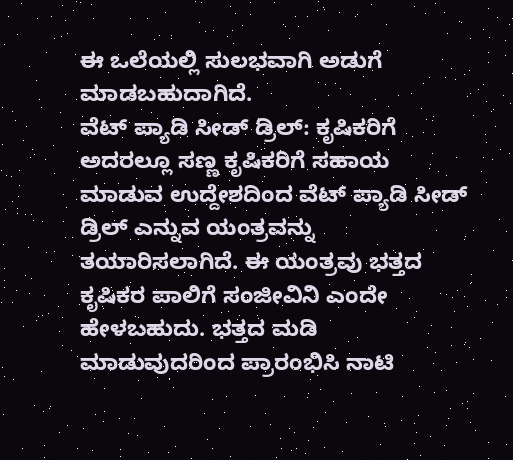ಈ ಒಲೆಯಲ್ಲಿ ಸುಲಭವಾಗಿ ಅಡುಗೆ ಮಾಡಬಹುದಾಗಿದೆ.
ವೆಟ್ ಪ್ಯಾಡಿ ಸೀಡ್ ಡ್ರಿಲ್: ಕೃಷಿಕರಿಗೆ ಅದರಲ್ಲೂ ಸಣ್ಣ ಕೃಷಿಕರಿಗೆ ಸಹಾಯ ಮಾಡುವ ಉದ್ದೇಶದಿಂದ ವೆಟ್ ಪ್ಯಾಡಿ ಸೀಡ್ ಡ್ರಿಲ್ ಎನ್ನುವ ಯಂತ್ರವನ್ನು ತಯಾರಿಸಲಾಗಿದೆ. ಈ ಯಂತ್ರವು ಭತ್ತದ ಕೃಷಿಕರ ಪಾಲಿಗೆ ಸಂಜೀವಿನಿ ಎಂದೇ ಹೇಳಬಹುದು. ಭತ್ತದ ಮಡಿ ಮಾಡುವುದರಿಂದ ಪ್ರಾರಂಭಿಸಿ ನಾಟಿ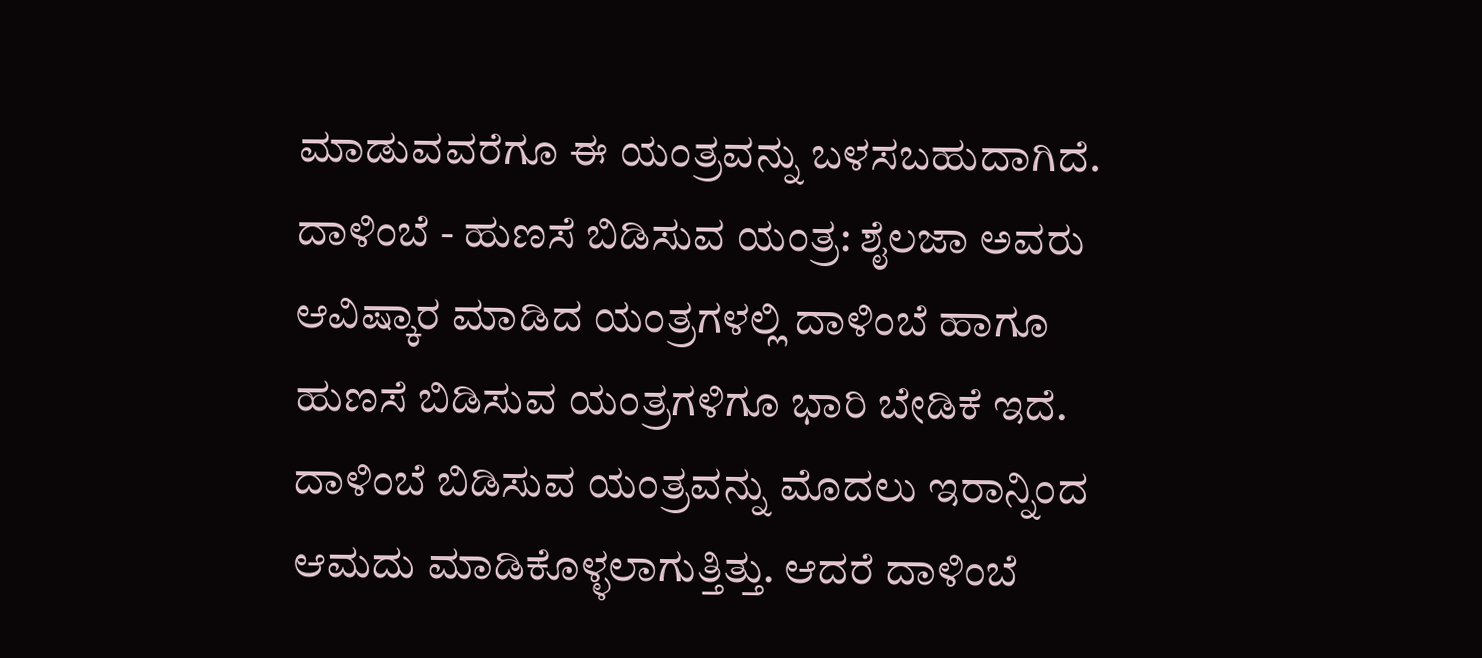ಮಾಡುವವರೆಗೂ ಈ ಯಂತ್ರವನ್ನು ಬಳಸಬಹುದಾಗಿದೆ.
ದಾಳಿಂಬೆ - ಹುಣಸೆ ಬಿಡಿಸುವ ಯಂತ್ರ: ಶೈಲಜಾ ಅವರು ಆವಿಷ್ಕಾರ ಮಾಡಿದ ಯಂತ್ರಗಳಲ್ಲಿ ದಾಳಿಂಬೆ ಹಾಗೂ ಹುಣಸೆ ಬಿಡಿಸುವ ಯಂತ್ರಗಳಿಗೂ ಭಾರಿ ಬೇಡಿಕೆ ಇದೆ. ದಾಳಿಂಬೆ ಬಿಡಿಸುವ ಯಂತ್ರವನ್ನು ಮೊದಲು ಇರಾನ್ನಿಂದ ಆಮದು ಮಾಡಿಕೊಳ್ಳಲಾಗುತ್ತಿತ್ತು. ಆದರೆ ದಾಳಿಂಬೆ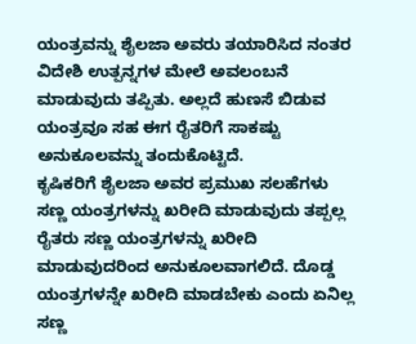ಯಂತ್ರವನ್ನು ಶೈಲಜಾ ಅವರು ತಯಾರಿಸಿದ ನಂತರ ವಿದೇಶಿ ಉತ್ಪನ್ನಗಳ ಮೇಲೆ ಅವಲಂಬನೆ ಮಾಡುವುದು ತಪ್ಪಿತು. ಅಲ್ಲದೆ ಹುಣಸೆ ಬಿಡುವ ಯಂತ್ರವೂ ಸಹ ಈಗ ರೈತರಿಗೆ ಸಾಕಷ್ಟು ಅನುಕೂಲವನ್ನು ತಂದುಕೊಟ್ಟಿದೆ.
ಕೃಷಿಕರಿಗೆ ಶೈಲಜಾ ಅವರ ಪ್ರಮುಖ ಸಲಹೆಗಳು
ಸಣ್ಣ ಯಂತ್ರಗಳನ್ನು ಖರೀದಿ ಮಾಡುವುದು ತಪ್ಪಲ್ಲ ರೈತರು ಸಣ್ಣ ಯಂತ್ರಗಳನ್ನು ಖರೀದಿ ಮಾಡುವುದರಿಂದ ಅನುಕೂಲವಾಗಲಿದೆ. ದೊಡ್ಡ ಯಂತ್ರಗಳನ್ನೇ ಖರೀದಿ ಮಾಡಬೇಕು ಎಂದು ಏನಿಲ್ಲ ಸಣ್ಣ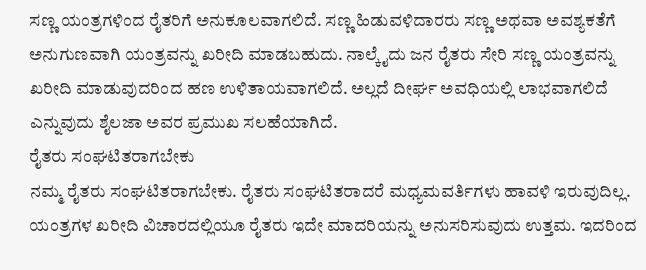ಸಣ್ಣ ಯಂತ್ರಗಳಿಂದ ರೈತರಿಗೆ ಅನುಕೂಲವಾಗಲಿದೆ. ಸಣ್ಣ ಹಿಡುವಳಿದಾರರು ಸಣ್ಣ ಅಥವಾ ಅವಶ್ಯಕತೆಗೆ ಅನುಗುಣವಾಗಿ ಯಂತ್ರವನ್ನು ಖರೀದಿ ಮಾಡಬಹುದು. ನಾಲ್ಕೈದು ಜನ ರೈತರು ಸೇರಿ ಸಣ್ಣ ಯಂತ್ರವನ್ನು ಖರೀದಿ ಮಾಡುವುದರಿಂದ ಹಣ ಉಳಿತಾಯವಾಗಲಿದೆ. ಅಲ್ಲದೆ ದೀರ್ಘ ಅವಧಿಯಲ್ಲಿ ಲಾಭವಾಗಲಿದೆ ಎನ್ನುವುದು ಶೈಲಜಾ ಅವರ ಪ್ರಮುಖ ಸಲಹೆಯಾಗಿದೆ.
ರೈತರು ಸಂಘಟಿತರಾಗಬೇಕು
ನಮ್ಮ ರೈತರು ಸಂಘಟಿತರಾಗಬೇಕು. ರೈತರು ಸಂಘಟಿತರಾದರೆ ಮಧ್ಯಮವರ್ತಿಗಳು ಹಾವಳಿ ಇರುವುದಿಲ್ಲ. ಯಂತ್ರಗಳ ಖರೀದಿ ವಿಚಾರದಲ್ಲಿಯೂ ರೈತರು ಇದೇ ಮಾದರಿಯನ್ನು ಅನುಸರಿಸುವುದು ಉತ್ತಮ. ಇದರಿಂದ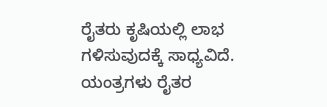ರೈತರು ಕೃಷಿಯಲ್ಲಿ ಲಾಭ ಗಳಿಸುವುದಕ್ಕೆ ಸಾಧ್ಯವಿದೆ. ಯಂತ್ರಗಳು ರೈತರ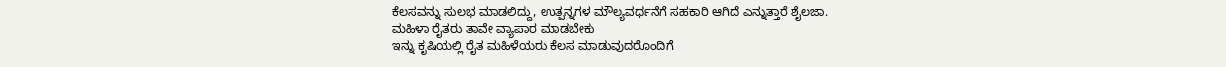ಕೆಲಸವನ್ನು ಸುಲಭ ಮಾಡಲಿದ್ದು, ಉತ್ಪನ್ನಗಳ ಮೌಲ್ಯವರ್ಧನೆಗೆ ಸಹಕಾರಿ ಆಗಿದೆ ಎನ್ನುತ್ತಾರೆ ಶೈಲಜಾ.
ಮಹಿಳಾ ರೈತರು ತಾವೇ ವ್ಯಾಪಾರ ಮಾಡಬೇಕು
ಇನ್ನು ಕೃಷಿಯಲ್ಲಿ ರೈತ ಮಹಿಳೆಯರು ಕೆಲಸ ಮಾಡುವುದರೊಂದಿಗೆ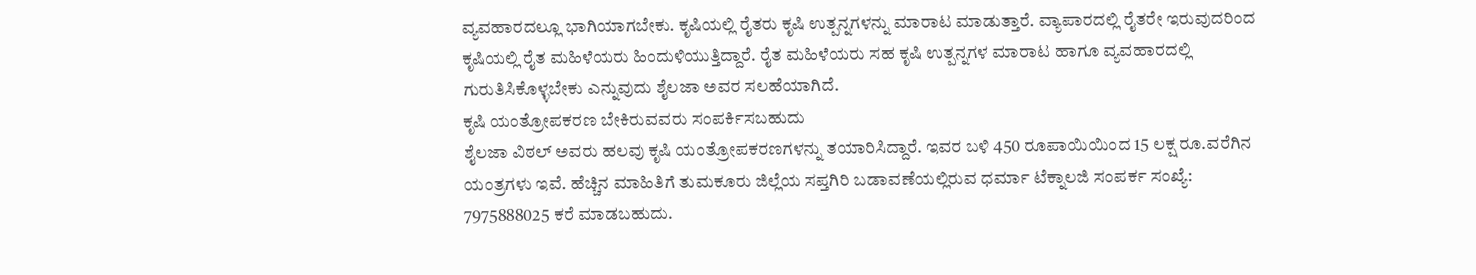ವ್ಯವಹಾರದಲ್ಲೂ ಭಾಗಿಯಾಗಬೇಕು. ಕೃಷಿಯಲ್ಲಿ ರೈತರು ಕೃಷಿ ಉತ್ಪನ್ನಗಳನ್ನು ಮಾರಾಟ ಮಾಡುತ್ತಾರೆ. ವ್ಯಾಪಾರದಲ್ಲಿ ರೈತರೇ ಇರುವುದರಿಂದ ಕೃಷಿಯಲ್ಲಿ ರೈತ ಮಹಿಳೆಯರು ಹಿಂದುಳಿಯುತ್ತಿದ್ದಾರೆ. ರೈತ ಮಹಿಳೆಯರು ಸಹ ಕೃಷಿ ಉತ್ಪನ್ನಗಳ ಮಾರಾಟ ಹಾಗೂ ವ್ಯವಹಾರದಲ್ಲಿ ಗುರುತಿಸಿಕೊಳ್ಳಬೇಕು ಎನ್ನುವುದು ಶೈಲಜಾ ಅವರ ಸಲಹೆಯಾಗಿದೆ.
ಕೃಷಿ ಯಂತ್ರೋಪಕರಣ ಬೇಕಿರುವವರು ಸಂಪರ್ಕಿಸಬಹುದು
ಶೈಲಜಾ ವಿಠಲ್ ಅವರು ಹಲವು ಕೃಷಿ ಯಂತ್ರೋಪಕರಣಗಳನ್ನು ತಯಾರಿಸಿದ್ದಾರೆ. ಇವರ ಬಳಿ 450 ರೂಪಾಯಿಯಿಂದ 15 ಲಕ್ಷ ರೂ.ವರೆಗಿನ ಯಂತ್ರಗಳು ಇವೆ. ಹೆಚ್ಚಿನ ಮಾಹಿತಿಗೆ ತುಮಕೂರು ಜಿಲ್ಲೆಯ ಸಪ್ತಗಿರಿ ಬಡಾವಣೆಯಲ್ಲಿರುವ ಧರ್ಮಾ ಟೆಕ್ನಾಲಜಿ ಸಂಪರ್ಕ ಸಂಖ್ಯೆ: 7975888025 ಕರೆ ಮಾಡಬಹುದು.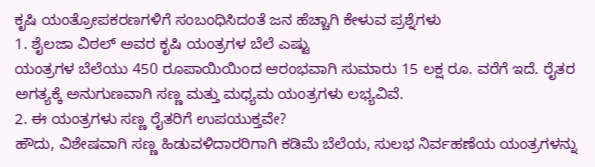ಕೃಷಿ ಯಂತ್ರೋಪಕರಣಗಳಿಗೆ ಸಂಬಂಧಿಸಿದಂತೆ ಜನ ಹೆಚ್ಚಾಗಿ ಕೇಳುವ ಪ್ರಶ್ನೆಗಳು
1. ಶೈಲಜಾ ವಿಠಲ್ ಅವರ ಕೃಷಿ ಯಂತ್ರಗಳ ಬೆಲೆ ಎಷ್ಟು
ಯಂತ್ರಗಳ ಬೆಲೆಯು 450 ರೂಪಾಯಿಯಿಂದ ಆರಂಭವಾಗಿ ಸುಮಾರು 15 ಲಕ್ಷ ರೂ. ವರೆಗೆ ಇದೆ. ರೈತರ ಅಗತ್ಯಕ್ಕೆ ಅನುಗುಣವಾಗಿ ಸಣ್ಣ ಮತ್ತು ಮಧ್ಯಮ ಯಂತ್ರಗಳು ಲಭ್ಯವಿವೆ.
2. ಈ ಯಂತ್ರಗಳು ಸಣ್ಣ ರೈತರಿಗೆ ಉಪಯುಕ್ತವೇ?
ಹೌದು, ವಿಶೇಷವಾಗಿ ಸಣ್ಣ ಹಿಡುವಳಿದಾರರಿಗಾಗಿ ಕಡಿಮೆ ಬೆಲೆಯ, ಸುಲಭ ನಿರ್ವಹಣೆಯ ಯಂತ್ರಗಳನ್ನು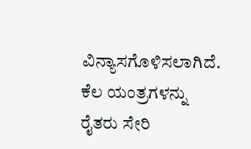ವಿನ್ಯಾಸಗೊಳಿಸಲಾಗಿದೆ. ಕೆಲ ಯಂತ್ರಗಳನ್ನು ರೈತರು ಸೇರಿ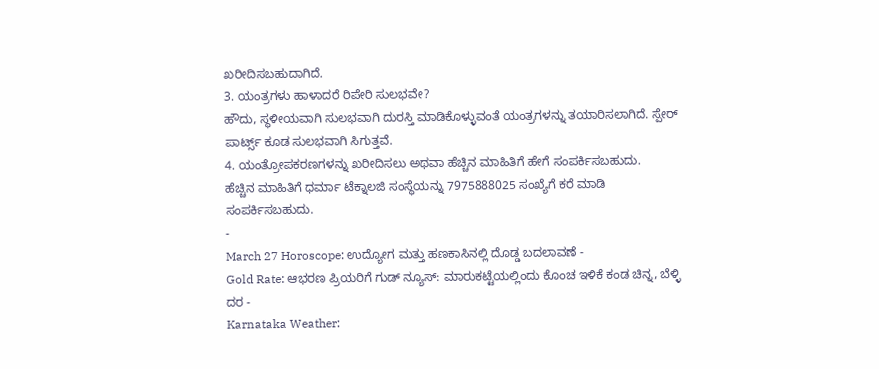ಖರೀದಿಸಬಹುದಾಗಿದೆ.
3. ಯಂತ್ರಗಳು ಹಾಳಾದರೆ ರಿಪೇರಿ ಸುಲಭವೇ?
ಹೌದು, ಸ್ಥಳೀಯವಾಗಿ ಸುಲಭವಾಗಿ ದುರಸ್ತಿ ಮಾಡಿಕೊಳ್ಳುವಂತೆ ಯಂತ್ರಗಳನ್ನು ತಯಾರಿಸಲಾಗಿದೆ. ಸ್ಪೇರ್ ಪಾರ್ಟ್ಸ್ ಕೂಡ ಸುಲಭವಾಗಿ ಸಿಗುತ್ತವೆ.
4. ಯಂತ್ರೋಪಕರಣಗಳನ್ನು ಖರೀದಿಸಲು ಅಥವಾ ಹೆಚ್ಚಿನ ಮಾಹಿತಿಗೆ ಹೇಗೆ ಸಂಪರ್ಕಿಸಬಹುದು.
ಹೆಚ್ಚಿನ ಮಾಹಿತಿಗೆ ಧರ್ಮಾ ಟೆಕ್ನಾಲಜಿ ಸಂಸ್ಥೆಯನ್ನು 7975888025 ಸಂಖ್ಯೆಗೆ ಕರೆ ಮಾಡಿ ಸಂಪರ್ಕಿಸಬಹುದು.
-
March 27 Horoscope: ಉದ್ಯೋಗ ಮತ್ತು ಹಣಕಾಸಿನಲ್ಲಿ ದೊಡ್ಡ ಬದಲಾವಣೆ -
Gold Rate: ಆಭರಣ ಪ್ರಿಯರಿಗೆ ಗುಡ್ ನ್ಯೂಸ್: ಮಾರುಕಟ್ಟೆಯಲ್ಲಿಂದು ಕೊಂಚ ಇಳಿಕೆ ಕಂಡ ಚಿನ್ನ, ಬೆಳ್ಳಿ ದರ -
Karnataka Weather: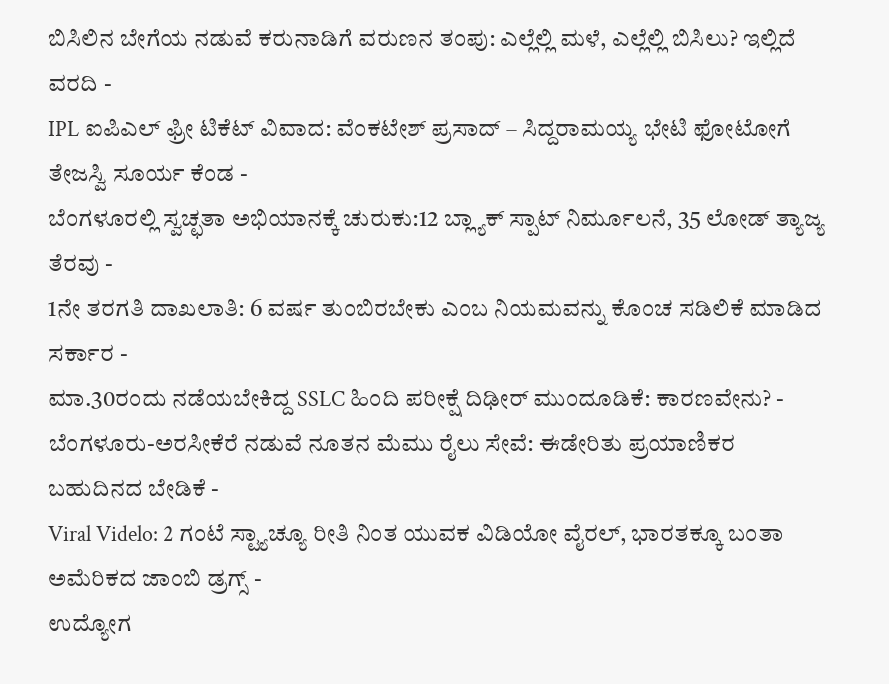ಬಿಸಿಲಿನ ಬೇಗೆಯ ನಡುವೆ ಕರುನಾಡಿಗೆ ವರುಣನ ತಂಪು: ಎಲ್ಲೆಲ್ಲಿ ಮಳೆ, ಎಲ್ಲೆಲ್ಲಿ ಬಿಸಿಲು? ಇಲ್ಲಿದೆ ವರದಿ -
IPL ಐಪಿಎಲ್ ಫ್ರೀ ಟಿಕೆಟ್ ವಿವಾದ: ವೆಂಕಟೇಶ್ ಪ್ರಸಾದ್ – ಸಿದ್ದರಾಮಯ್ಯ ಭೇಟಿ ಫೋಟೋಗೆ ತೇಜಸ್ವಿ ಸೂರ್ಯ ಕೆಂಡ -
ಬೆಂಗಳೂರಲ್ಲಿ ಸ್ವಚ್ಛತಾ ಅಭಿಯಾನಕ್ಕೆ ಚುರುಕು:12 ಬ್ಲ್ಯಾಕ್ ಸ್ಪಾಟ್ ನಿರ್ಮೂಲನೆ, 35 ಲೋಡ್ ತ್ಯಾಜ್ಯ ತೆರವು -
1ನೇ ತರಗತಿ ದಾಖಲಾತಿ: 6 ವರ್ಷ ತುಂಬಿರಬೇಕು ಎಂಬ ನಿಯಮವನ್ನು ಕೊಂಚ ಸಡಿಲಿಕೆ ಮಾಡಿದ ಸರ್ಕಾರ -
ಮಾ.30ರಂದು ನಡೆಯಬೇಕಿದ್ದ SSLC ಹಿಂದಿ ಪರೀಕ್ಷೆ ದಿಢೀರ್ ಮುಂದೂಡಿಕೆ: ಕಾರಣವೇನು? -
ಬೆಂಗಳೂರು-ಅರಸೀಕೆರೆ ನಡುವೆ ನೂತನ ಮೆಮು ರೈಲು ಸೇವೆ: ಈಡೇರಿತು ಪ್ರಯಾಣಿಕರ ಬಹುದಿನದ ಬೇಡಿಕೆ -
Viral Videlo: 2 ಗಂಟೆ ಸ್ಟ್ಯಾಚ್ಯೂ ರೀತಿ ನಿಂತ ಯುವಕ ವಿಡಿಯೋ ವೈರಲ್, ಭಾರತಕ್ಕೂ ಬಂತಾ ಅಮೆರಿಕದ ಜಾಂಬಿ ಡ್ರಗ್ಸ್ -
ಉದ್ಯೋಗ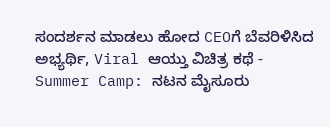ಸಂದರ್ಶನ ಮಾಡಲು ಹೋದ CEOಗೆ ಬೆವರಿಳಿಸಿದ ಅಭ್ಯರ್ಥಿ, Viral ಆಯ್ತು ವಿಚಿತ್ರ ಕಥೆ -
Summer Camp: ನಟನ ಮೈಸೂರು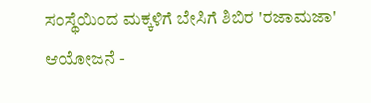ಸಂಸ್ಥೆಯಿಂದ ಮಕ್ಕಳಿಗೆ ಬೇಸಿಗೆ ಶಿಬಿರ 'ರಜಾಮಜಾ' ಆಯೋಜನೆ -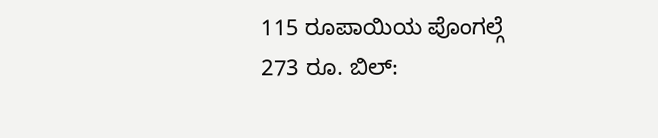115 ರೂಪಾಯಿಯ ಪೊಂಗಲ್ಗೆ 273 ರೂ. ಬಿಲ್: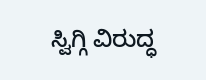ಸ್ವಿಗ್ಗಿ ವಿರುದ್ಧ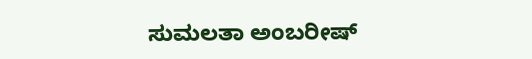ಸುಮಲತಾ ಅಂಬರೀಷ್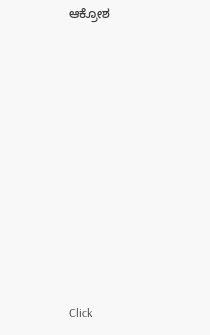ಆಕ್ರೋಶ












Click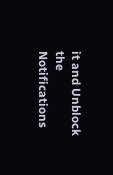it and Unblock the Notifications